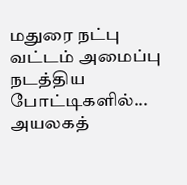மதுரை நட்பு வட்டம் அமைப்பு நடத்திய போட்டிகளில்...
அயலகத்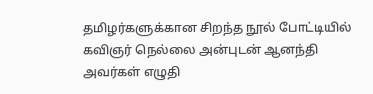தமிழர்களுக்கான சிறந்த நூல் போட்டியில் கவிஞர் நெல்லை அன்புடன் ஆனந்தி அவர்கள் எழுதி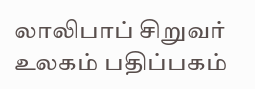லாலிபாப் சிறுவர் உலகம் பதிப்பகம்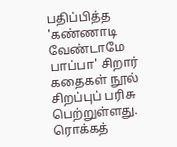பதிப்பித்த 'கண்ணாடி வேண்டாமே பாப்பா' சிறார் கதைகள் நூல் சிறப்புப் பரிசு பெற்றுள்ளது. ரொக்கத்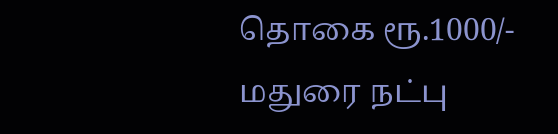தொகை ரூ.1000/-
மதுரை நட்பு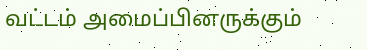வட்டம் அமைப்பினருக்கும்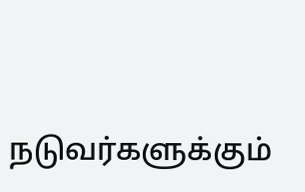நடுவர்களுக்கும்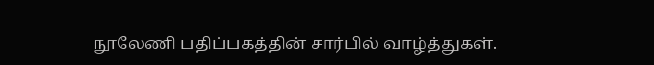நூலேணி பதிப்பகத்தின் சார்பில் வாழ்த்துகள்.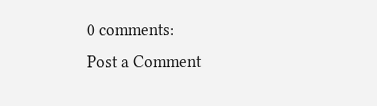0 comments:
Post a Comment